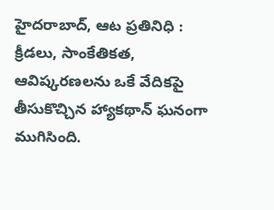హైదరాబాద్, ఆట ప్రతినిధి : క్రీడలు, సాంకేతికత, ఆవిష్కరణలను ఒకే వేదికపై తీసుకొచ్చిన హ్యాకథాన్ ఘనంగా ముగిసింది.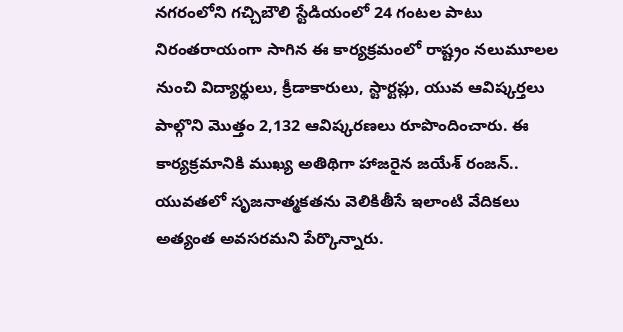నగరంలోని గచ్చిబౌలి స్టేడియంలో 24 గంటల పాటు నిరంతరాయంగా సాగిన ఈ కార్యక్రమంలో రాష్ట్రం నలుమూలల నుంచి విద్యార్థులు, క్రీడాకారులు, స్టార్టప్లు, యువ ఆవిష్కర్తలు పాల్గొని మొత్తం 2,132 ఆవిష్కరణలు రూపొందించారు. ఈ కార్యక్రమానికి ముఖ్య అతిథిగా హాజరైన జయేశ్ రంజన్.. యువతలో సృజనాత్మకతను వెలికితీసే ఇలాంటి వేదికలు అత్యంత అవసరమని పేర్కొన్నారు.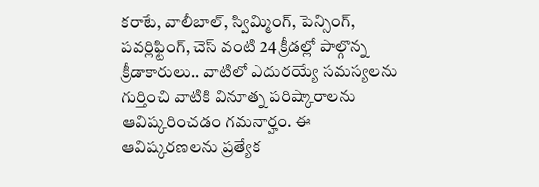కరాటే, వాలీబాల్, స్విమ్మింగ్, పెన్సింగ్, పవర్లిఫ్టింగ్, చెస్ వంటి 24 క్రీడల్లో పాల్గొన్న క్రీడాకారులు.. వాటిలో ఎదురయ్యే సమస్యలను గుర్తించి వాటికి వినూత్న పరిష్కారాలను ఆవిష్కరించడం గమనార్హం. ఈ ఆవిష్కరణలను ప్రత్యేక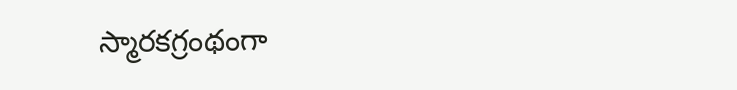స్మారకగ్రంథంగా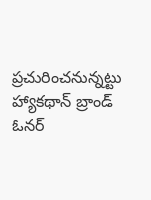ప్రచురించనున్నట్టు హ్యాకథాన్ బ్రాండ్ ఓనర్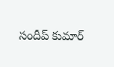సందీప్ కుమార్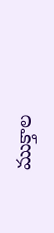ముక్తాల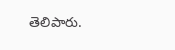తెలిపారు.